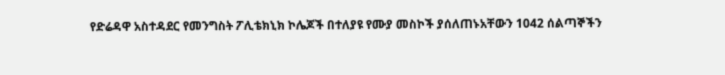የድሬዳዋ አስተዳደር የመንግስት ፖሊቴክኒክ ኮሌጆች በተለያዩ የሙያ መስኮች ያሰለጠኑአቸውን 1042 ሰልጣኞችን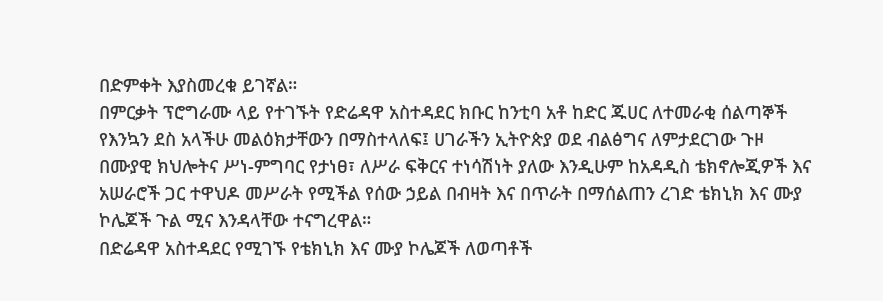በድምቀት እያስመረቁ ይገኛል።
በምርቃት ፕሮግራሙ ላይ የተገኙት የድሬዳዋ አስተዳደር ክቡር ከንቲባ አቶ ከድር ጁሀር ለተመራቂ ሰልጣኞች የእንኳን ደስ አላችሁ መልዕክታቸውን በማስተላለፍ፤ ሀገራችን ኢትዮጵያ ወደ ብልፅግና ለምታደርገው ጉዞ በሙያዊ ክህሎትና ሥነ-ምግባር የታነፀ፣ ለሥራ ፍቅርና ተነሳሽነት ያለው እንዲሁም ከአዳዲስ ቴክኖሎጂዎች እና አሠራሮች ጋር ተዋህዶ መሥራት የሚችል የሰው ኃይል በብዛት እና በጥራት በማሰልጠን ረገድ ቴክኒክ እና ሙያ ኮሌጆች ጉል ሚና እንዳላቸው ተናግረዋል።
በድሬዳዋ አስተዳደር የሚገኙ የቴክኒክ እና ሙያ ኮሌጆች ለወጣቶች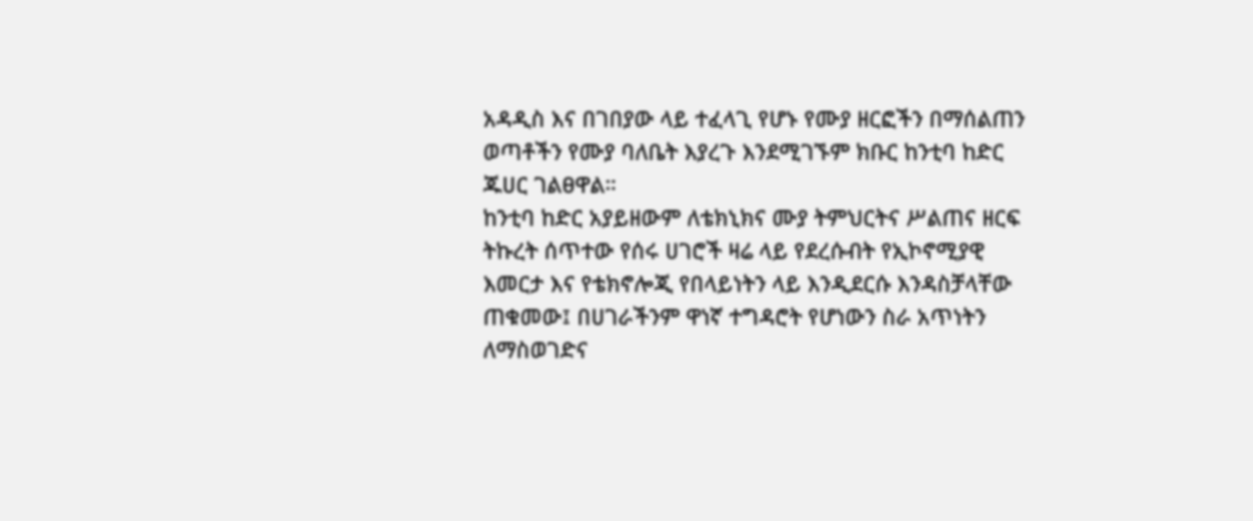አዳዲስ እና በገበያው ላይ ተፈላጊ የሆኑ የሙያ ዘርፎችን በማሰልጠን ወጣቶችን የሙያ ባለቤት እያረጉ እንደሚገኙም ክቡር ከንቲባ ከድር ጁሀር ገልፀዋል።
ከንቲባ ከድር አያይዘውም ለቴክኒክና ሙያ ትምህርትና ሥልጠና ዘርፍ ትኩረት ሰጥተው የሰሩ ሀገሮች ዛሬ ላይ የደረሱብት የኢኮኖሚያዊ እመርታ እና የቴክኖሎጂ የበላይነትን ላይ እንዲደርሱ እንዳስቻላቸው ጠቁመው፤ በሀገራችንም ዋነኛ ተግዳሮት የሆነውን ስራ አጥነትን ለማስወገድና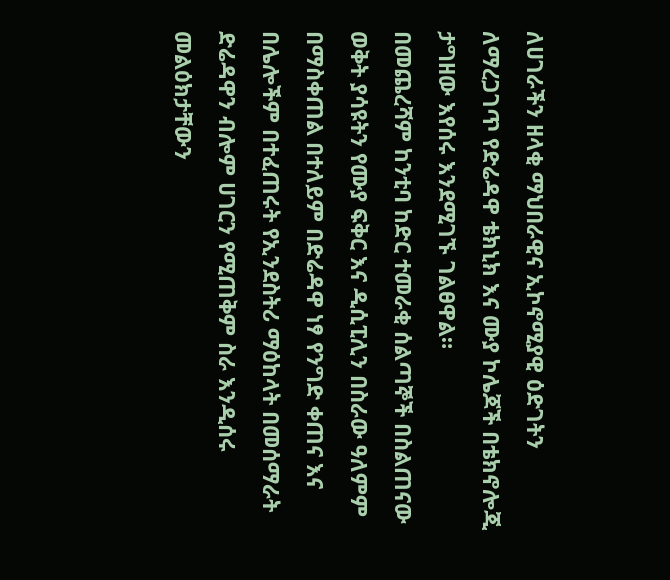ለሀገራችን ዘላቂ ማህበራዊና ኢኮኖሚያዊ ዕድገትን ለማረጋገጥ የድሬዳዋ ቴክኒክ እና ሙያ ኮሌጆች በቴክኖሎጂ ታግዘው እየሰሩ እንደሚገኙ ገልፀዋል።
በመጨረሻም ከንቲባ ከድር ተመራቂ ሰልጣኞች በስልጠናው ወቅት ያሳዩትን የሙያ ፍቅር እና ዲሲፒሊን በስራው ዓለምም በማስቀጠል በተለይም በድሬዳዋ ነፃ የንግድ ቀጠና እና በሌሎችም በተፈጠሩት የኢንደስትሪ ማዕከላት በመሰማራት ድሬዳዋን ብሎም ሀገርን የሚጠቅም ስራ እንዲሰሩ መልዕክታቸውን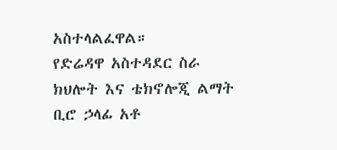አስተላልፈዋል።
የድሬዳዋ አስተዳደር ስራ ክህሎት እና ቴክኖሎጂ ልማት ቢሮ ኃላፊ አቶ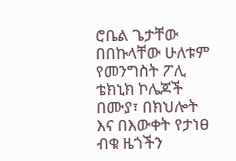ሮቤል ጌታቸው በበኩላቸው ሁለቱም የመንግስት ፖሊ ቴክኒክ ኮሌጆች በሙያ፣ በክህሎት እና በእውቀት የታነፀ ብቁ ዜጎችን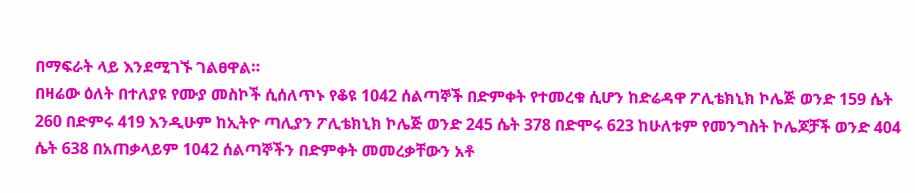በማፍራት ላይ እንደሚገኙ ገልፀዋል።
በዛሬው ዕለት በተለያዩ የሙያ መስኮች ሲሰለጥኑ የቆዩ 1042 ሰልጣኞች በድምቀት የተመረቁ ሲሆን ከድሬዳዋ ፖሊቴክኒክ ኮሌጅ ወንድ 159 ሴት 260 በድምሩ 419 እንዲሁም ከኢትዮ ጣሊያን ፖሊቴክኒክ ኮሌጅ ወንድ 245 ሴት 378 በድሞሩ 623 ከሁለቱም የመንግስት ኮሌጆቻች ወንድ 404 ሴት 638 በአጠቃላይም 1042 ሰልጣኞችን በድምቀት መመረቃቸውን አቶ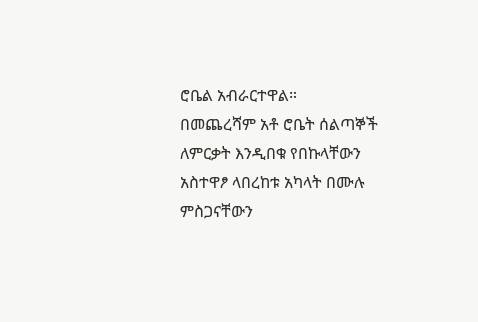ሮቤል አብራርተዋል።
በመጨረሻም አቶ ሮቤት ሰልጣኞች ለምርቃት እንዲበቁ የበኩላቸውን አስተዋፆ ላበረከቱ አካላት በሙሉ ምስጋናቸውን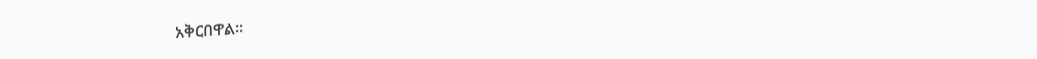አቅርበዋል።